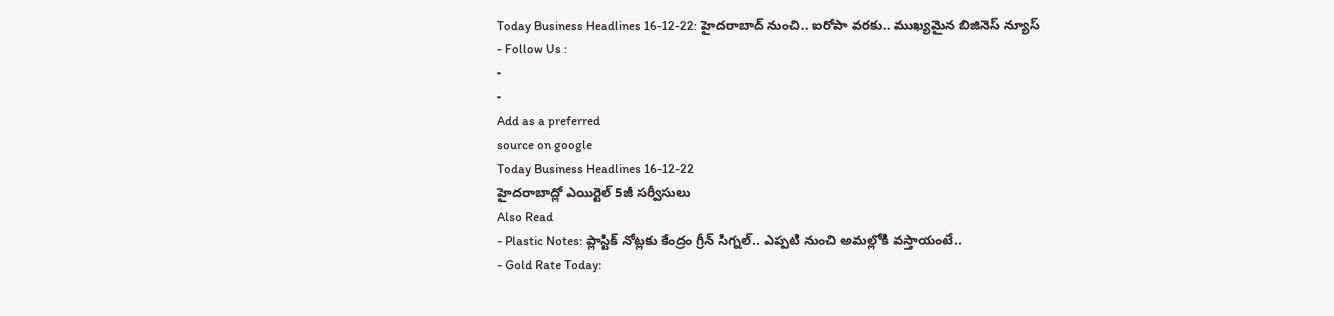Today Business Headlines 16-12-22: హైదరాబాద్ నుంచి.. ఐరోపా వరకు.. ముఖ్యమైన బిజినెస్ న్యూస్
- Follow Us :
-
-
Add as a preferred
source on google
Today Business Headlines 16-12-22
హైదరాబాద్లో ఎయిర్టెల్ 5జీ సర్వీసులు
Also Read
- Plastic Notes: ప్లాస్టిక్ నోట్లకు కేంద్రం గ్రీన్ సిగ్నల్.. ఎప్పటి నుంచి అమల్లోకి వస్తాయంటే..
- Gold Rate Today: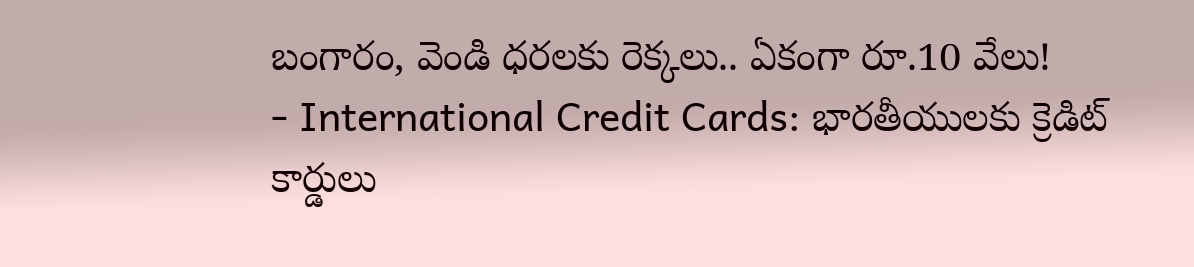బంగారం, వెండి ధరలకు రెక్కలు.. ఏకంగా రూ.10 వేలు!
- International Credit Cards: భారతీయులకు క్రెడిట్ కార్డులు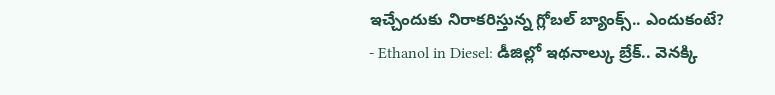ఇచ్చేందుకు నిరాకరిస్తున్న గ్లోబల్ బ్యాంక్స్.. ఎందుకంటే?
- Ethanol in Diesel: డీజిల్లో ఇథనాల్కు బ్రేక్.. వెనక్కి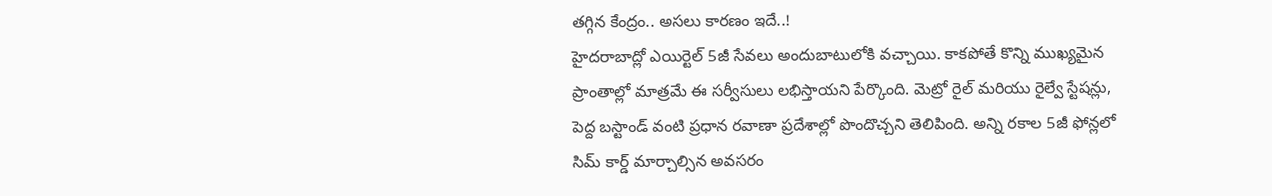తగ్గిన కేంద్రం.. అసలు కారణం ఇదే..!
హైదరాబాద్లో ఎయిర్టెల్ 5జీ సేవలు అందుబాటులోకి వచ్చాయి. కాకపోతే కొన్ని ముఖ్యమైన ప్రాంతాల్లో మాత్రమే ఈ సర్వీసులు లభిస్తాయని పేర్కొంది. మెట్రో రైల్ మరియు రైల్వే స్టేషన్లు, పెద్ద బస్టాండ్ వంటి ప్రధాన రవాణా ప్రదేశాల్లో పొందొచ్చని తెలిపింది. అన్ని రకాల 5జీ ఫోన్లలో సిమ్ కార్డ్ మార్చాల్సిన అవసరం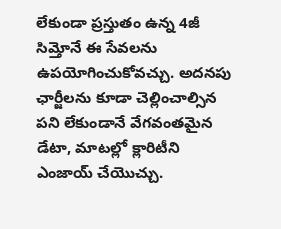లేకుండా ప్రస్తుతం ఉన్న 4జీ సిమ్తోనే ఈ సేవలను ఉపయోగించుకోవచ్చు. అదనపు ఛార్జీలను కూడా చెల్లించాల్సిన పని లేకుండానే వేగవంతమైన డేటా, మాటల్లో క్లారిటీని ఎంజాయ్ చేయొచ్చు.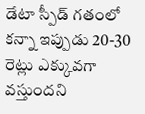డేటా స్పీడ్ గతంలో కన్నా ఇప్పుడు 20-30 రెట్లు ఎక్కువగా వస్తుందని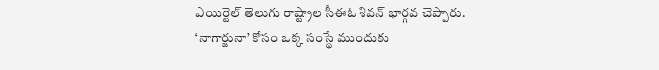ఎయిర్టెల్ తెలుగు రాష్ట్రాల సీఈఓ శివన్ భార్గవ చెప్పారు.
‘నాగార్జునా’ కోసం ఒక్క సంస్థే ముందుకు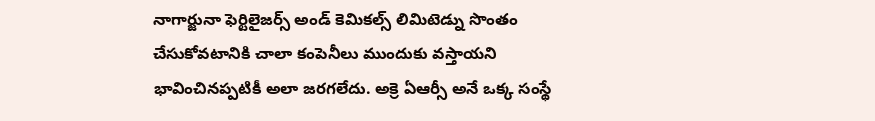నాగార్జునా ఫెర్టిలైజర్స్ అండ్ కెమికల్స్ లిమిటెడ్ను సొంతం చేసుకోవటానికి చాలా కంపెనీలు ముందుకు వస్తాయని భావించినప్పటికీ అలా జరగలేదు. అక్రె ఏఆర్సీ అనే ఒక్క సంస్థే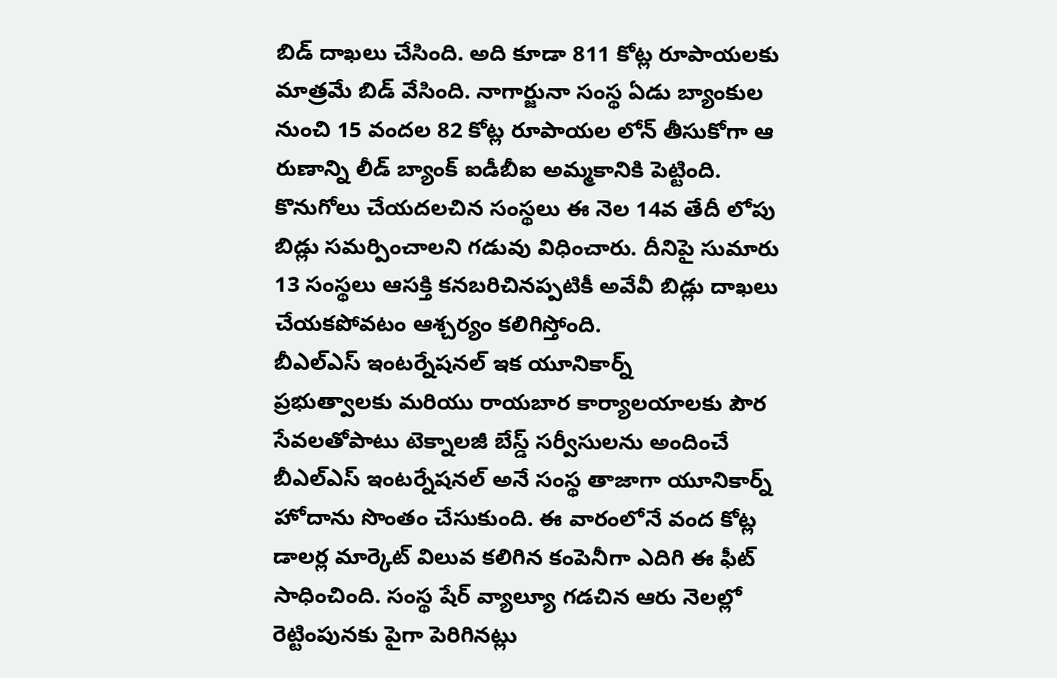బిడ్ దాఖలు చేసింది. అది కూడా 811 కోట్ల రూపాయలకు మాత్రమే బిడ్ వేసింది. నాగార్జునా సంస్థ ఏడు బ్యాంకుల నుంచి 15 వందల 82 కోట్ల రూపాయల లోన్ తీసుకోగా ఆ రుణాన్ని లీడ్ బ్యాంక్ ఐడీబీఐ అమ్మకానికి పెట్టింది. కొనుగోలు చేయదలచిన సంస్థలు ఈ నెల 14వ తేదీ లోపు బిడ్లు సమర్పించాలని గడువు విధించారు. దీనిపై సుమారు 13 సంస్థలు ఆసక్తి కనబరిచినప్పటికీ అవేవీ బిడ్లు దాఖలు చేయకపోవటం ఆశ్చర్యం కలిగిస్తోంది.
బీఎల్ఎస్ ఇంటర్నేషనల్ ఇక యూనికార్న్
ప్రభుత్వాలకు మరియు రాయబార కార్యాలయాలకు పౌర సేవలతోపాటు టెక్నాలజీ బేస్డ్ సర్వీసులను అందించే బీఎల్ఎస్ ఇంటర్నేషనల్ అనే సంస్థ తాజాగా యూనికార్న్ హోదాను సొంతం చేసుకుంది. ఈ వారంలోనే వంద కోట్ల డాలర్ల మార్కెట్ విలువ కలిగిన కంపెనీగా ఎదిగి ఈ ఫీట్ సాధించింది. సంస్థ షేర్ వ్యాల్యూ గడచిన ఆరు నెలల్లో రెట్టింపునకు పైగా పెరిగినట్లు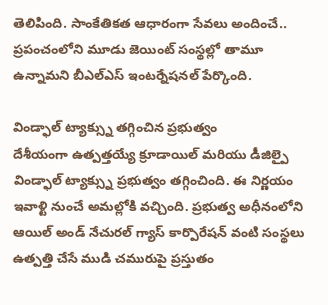తెలిపింది. సాంకేతికత ఆధారంగా సేవలు అందించే.. ప్రపంచంలోని మూడు జెయింట్ సంస్థల్లో తామూ ఉన్నామని బీఎల్ఎస్ ఇంటర్నేషనల్ పేర్కొంది.

విండ్ఫాల్ ట్యాక్స్ను తగ్గించిన ప్రభుత్వం
దేశీయంగా ఉత్పత్తయ్యే క్రూడాయిల్ మరియు డీజిల్పై విండ్ఫాల్ ట్యాక్స్ను ప్రభుత్వం తగ్గించింది. ఈ నిర్ణయం ఇవాళ్టి నుంచే అమల్లోకి వచ్చింది. ప్రభుత్వ అధీనంలోని ఆయిల్ అండ్ నేచురల్ గ్యాస్ కార్పొరేషన్ వంటి సంస్థలు ఉత్పత్తి చేసే ముడి చమురుపై ప్రస్తుతం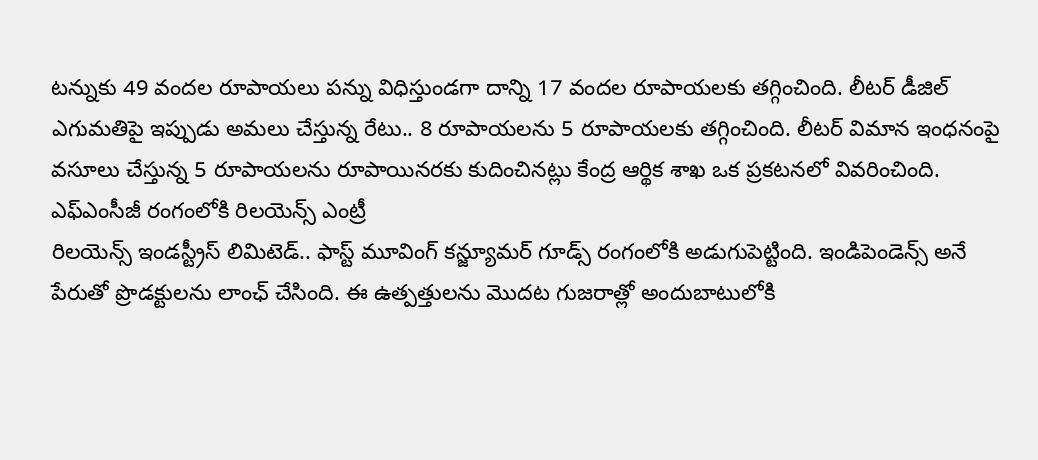టన్నుకు 49 వందల రూపాయలు పన్ను విధిస్తుండగా దాన్ని 17 వందల రూపాయలకు తగ్గించింది. లీటర్ డీజిల్ ఎగుమతిపై ఇప్పుడు అమలు చేస్తున్న రేటు.. 8 రూపాయలను 5 రూపాయలకు తగ్గించింది. లీటర్ విమాన ఇంధనంపై వసూలు చేస్తున్న 5 రూపాయలను రూపాయినరకు కుదించినట్లు కేంద్ర ఆర్థిక శాఖ ఒక ప్రకటనలో వివరించింది.
ఎఫ్ఎంసీజీ రంగంలోకి రిలయెన్స్ ఎంట్రీ
రిలయెన్స్ ఇండస్ట్రీస్ లిమిటెడ్.. ఫాస్ట్ మూవింగ్ కన్జ్యూమర్ గూడ్స్ రంగంలోకి అడుగుపెట్టింది. ఇండిపెండెన్స్ అనే పేరుతో ప్రొడక్టులను లాంఛ్ చేసింది. ఈ ఉత్పత్తులను మొదట గుజరాత్లో అందుబాటులోకి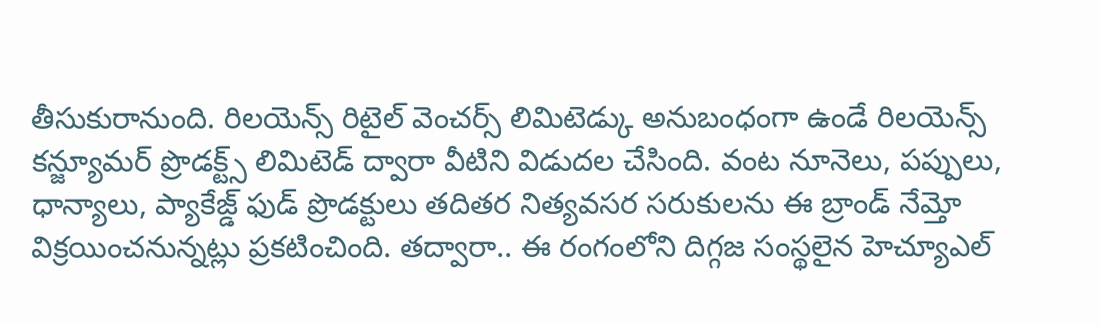తీసుకురానుంది. రిలయెన్స్ రిటైల్ వెంచర్స్ లిమిటెడ్కు అనుబంధంగా ఉండే రిలయెన్స్ కన్జ్యూమర్ ప్రొడక్ట్స్ లిమిటెడ్ ద్వారా వీటిని విడుదల చేసింది. వంట నూనెలు, పప్పులు, ధాన్యాలు, ప్యాకేజ్డ్ ఫుడ్ ప్రొడక్టులు తదితర నిత్యవసర సరుకులను ఈ బ్రాండ్ నేమ్తో విక్రయించనున్నట్లు ప్రకటించింది. తద్వారా.. ఈ రంగంలోని దిగ్గజ సంస్థలైన హెచ్యూఎల్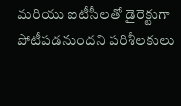మరియు ఐటీసీలతో డైరెక్టుగా పోటీపడనుందని పరిశీలకులు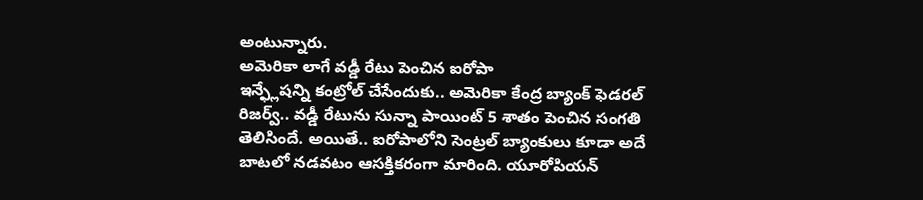అంటున్నారు.
అమెరికా లాగే వడ్డీ రేటు పెంచిన ఐరోపా
ఇన్ఫ్లేషన్ని కంట్రోల్ చేసేందుకు.. అమెరికా కేంద్ర బ్యాంక్ ఫెడరల్ రిజర్వ్.. వడ్డీ రేటును సున్నా పాయింట్ 5 శాతం పెంచిన సంగతి తెలిసిందే. అయితే.. ఐరోపాలోని సెంట్రల్ బ్యాంకులు కూడా అదే బాటలో నడవటం ఆసక్తికరంగా మారింది. యూరోపియన్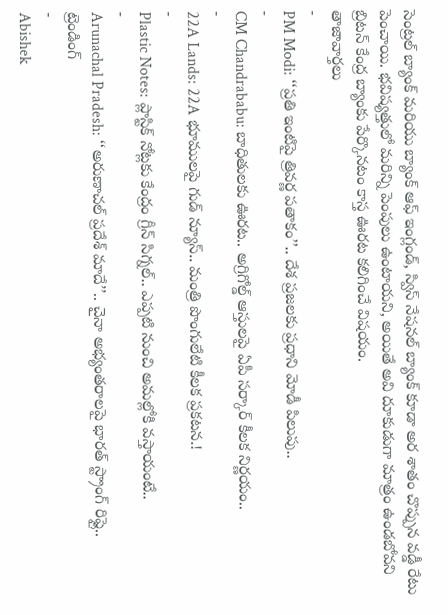సెంట్రల్ బ్యాంక్ మరియు బ్యాంక్ ఆఫ్ ఇంగ్లండ్, స్విస్ నేషనల్ బ్యాంక్ కూడా అర శాతం చొప్పున వడ్డీ రేటు పెంచాయి. భవిష్యత్తులో మరిన్ని పెంపులు ఉంటాయని, అయితే అవి దూకుడుగా మాత్రం ఉండబోవని బ్రిటన్ కేంద్ర బ్యాంకు పేర్కొనటం కాస్త ఊరట కలిగించే విషయం.
తాజావార్తలు
-
PM Modi: ‘‘ప్రతి ఇంటిపై త్రివర్ణ పతాకం’’.. దేశ ప్రజలకు ప్రధాని మోడీ పిలుపు..
-
CM Chandrababu: బాధితులకు ఊరట.. అగ్రిగోల్డ్ ఆస్తులపై ఏపీ సర్కార్ కీలక నిర్ణయం..
-
22A Lands: 22A భూములపై గుడ్ న్యూస్.. మంత్రి పొంగులేటి కీలక ప్రకటన.!
-
Plastic Notes: ప్లాస్టిక్ నోట్లకు కేంద్రం గ్రీన్ సిగ్నల్.. ఎప్పటి నుంచి అమల్లోకి వస్తాయంటే..
-
Arunachal Pradesh: ‘‘అరుణాచల్ ప్రదేశ్ మాదే’’.. చైనా అభ్యంతరాలపై భారత్ స్ట్రాంగ్ రిఫ్లై..
ట్రెండింగ్
-
Abishek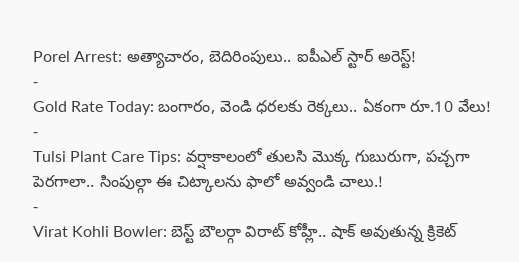Porel Arrest: అత్యాచారం, బెదిరింపులు.. ఐపీఎల్ స్టార్ అరెస్ట్!
-
Gold Rate Today: బంగారం, వెండి ధరలకు రెక్కలు.. ఏకంగా రూ.10 వేలు!
-
Tulsi Plant Care Tips: వర్షాకాలంలో తులసి మొక్క గుబురుగా, పచ్చగా పెరగాలా.. సింపుల్గా ఈ చిట్కాలను ఫాలో అవ్వండి చాలు.!
-
Virat Kohli Bowler: బెస్ట్ బౌలర్గా విరాట్ కోహ్లీ.. షాక్ అవుతున్న క్రికెట్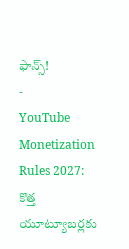ఫాన్స్!
-
YouTube Monetization Rules 2027: కొత్త యూట్యూబర్లకు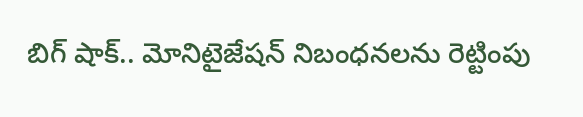బిగ్ షాక్.. మోనిటైజేషన్ నిబంధనలను రెట్టింపు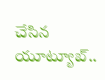చేసిన యూట్యూబ్..